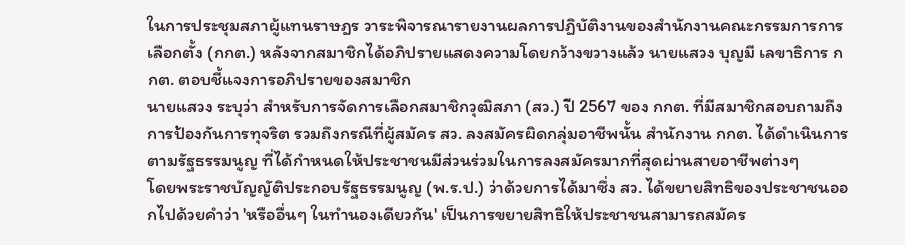ในการประชุมสภาผู้แทนราษฎร วาระพิจารณารายงานผลการปฏิบัติงานของสำนักงานคณะกรรมการการเลือกตั้ง (กกต.) หลังจากสมาชิกได้อภิปรายแสดงความโดยกว้างขวางแล้ว นายแสวง บุญมี เลขาธิการ กกต. ตอบชี้แจงการอภิปรายของสมาชิก
นายแสวง ระบุว่า สำหรับการจัดการเลือกสมาชิกวุฒิสภา (สว.) ปี 2567 ของ กกต. ที่มีสมาชิกสอบถามถึงการป้องกันการทุจริต รวมถึงกรณีที่ผู้สมัคร สว. ลงสมัครผิดกลุ่มอาชีพนั้น สำนักงาน กกต. ได้ดำเนินการตามรัฐธรรมนูญ ที่ได้กำหนดให้ประชาชนมีส่วนร่วมในการลงสมัครมากที่สุดผ่านสายอาชีพต่างๆ
โดยพระราชบัญญัติประกอบรัฐธรรมนูญ (พ.ร.ป.) ว่าด้วยการได้มาซึ่ง สว. ได้ขยายสิทธิของประชาชนออกไปด้วยคำว่า 'หรืออื่นๆ ในทำนองเดียวกัน' เป็นการขยายสิทธิให้ประชาชนสามารถสมัคร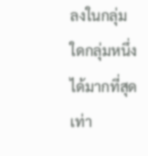ลงในกลุ่มใดกลุ่มหนึ่งได้มากที่สุดเท่า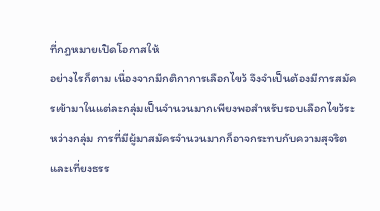ที่กฎหมายเปิดโอกาสให้
อย่างไรก็ตาม เนื่องจากมีกติกาการเลือกไขว้ จึงจำเป็นต้องมีการสมัครเข้ามาในแต่ละกลุ่มเป็นจำนวนมากเพียงพอสำหรับรอบเลือกไขว้ระหว่างกลุ่ม การที่มีผู้มาสมัครจำนวนมากก็อาจกระทบกับความสุจริตและเที่ยงธรร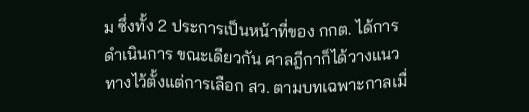ม ซึ่งทั้ง 2 ประการเป็นหน้าที่ของ กกต. ได้การดำเนินการ ขณะเดียวกัน ศาลฎีกาก็ได้วางแนวทางไว้ตั้งแต่การเลือก สว. ตามบทเฉพาะกาลเมื่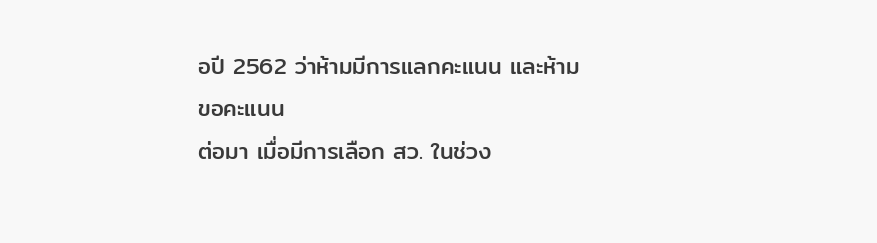อปี 2562 ว่าห้ามมีการแลกคะแนน และห้ามขอคะแนน
ต่อมา เมื่อมีการเลือก สว. ในช่วง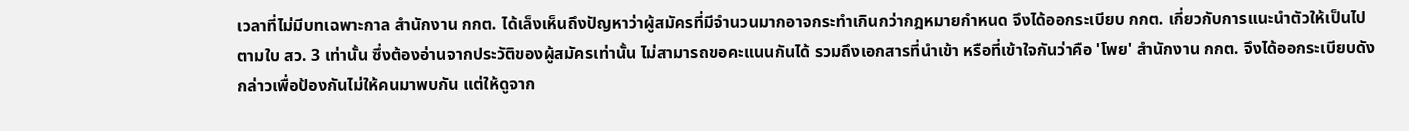เวลาที่ไม่มีบทเฉพาะกาล สำนักงาน กกต. ได้เล็งเห็นถึงปัญหาว่าผู้สมัครที่มีจำนวนมากอาจกระทำเกินกว่ากฎหมายกำหนด จึงได้ออกระเบียบ กกต. เกี่ยวกับการแนะนำตัวให้เป็นไปตามใบ สว. 3 เท่านั้น ซึ่งต้องอ่านจากประวัติของผู้สมัครเท่านั้น ไม่สามารถขอคะแนนกันได้ รวมถึงเอกสารที่นำเข้า หรือที่เข้าใจกันว่าคือ 'โพย' สำนักงาน กกต. จึงได้ออกระเบียบดังกล่าวเพื่อป้องกันไม่ให้คนมาพบกัน แต่ให้ดูจาก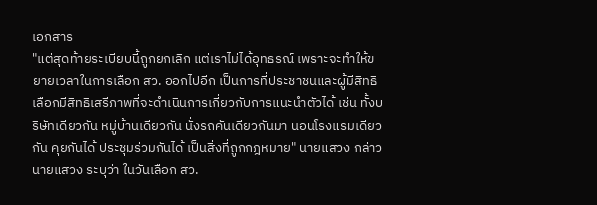เอกสาร
"แต่สุดท้ายระเบียบนี้ถูกยกเลิก แต่เราไม่ได้อุทธรณ์ เพราะจะทำให้ขยายเวลาในการเลือก สว. ออกไปอีก เป็นการที่ประชาชนและผู้มีสิทธิเลือกมีสิทธิเสรีภาพที่จะดำเนินการเกี่ยวกับการแนะนำตัวได้ เช่น ทั้งบริษัทเดียวกัน หมู่บ้านเดียวกัน นั่งรถคันเดียวกันมา นอนโรงแรมเดียวกัน คุยกันได้ ประชุมร่วมกันได้ เป็นสิ่งที่ถูกกฎหมาย" นายแสวง กล่าว
นายแสวง ระบุว่า ในวันเลือก สว.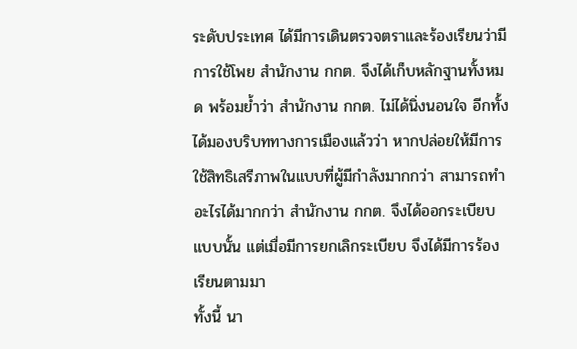ระดับประเทศ ได้มีการเดินตรวจตราและร้องเรียนว่ามีการใช้โพย สำนักงาน กกต. จึงได้เก็บหลักฐานทั้งหมด พร้อมย้ำว่า สำนักงาน กกต. ไม่ได้นิ่งนอนใจ อีกทั้งได้มองบริบททางการเมืองแล้วว่า หากปล่อยให้มีการใช้สิทธิเสรีภาพในแบบที่ผู้มีกำลังมากกว่า สามารถทำอะไรได้มากกว่า สำนักงาน กกต. จึงได้ออกระเบียบแบบนั้น แต่เมื่อมีการยกเลิกระเบียบ จึงได้มีการร้องเรียนตามมา
ทั้งนี้ นา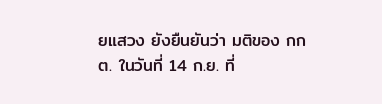ยแสวง ยังยืนยันว่า มติของ กกต. ในวันที่ 14 ก.ย. ที่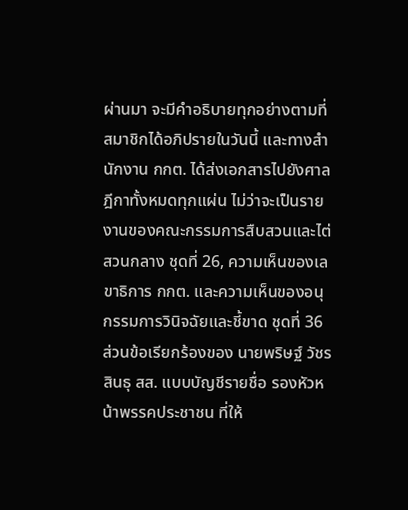ผ่านมา จะมีคำอธิบายทุกอย่างตามที่สมาชิกได้อภิปรายในวันนี้ และทางสำนักงาน กกต. ได้ส่งเอกสารไปยังศาลฎีกาทั้งหมดทุกแผ่น ไม่ว่าจะเป็นรายงานของคณะกรรมการสืบสวนและไต่สวนกลาง ชุดที่ 26, ความเห็นของเลขาธิการ กกต. และความเห็นของอนุกรรมการวินิจฉัยและชี้ขาด ชุดที่ 36
ส่วนข้อเรียกร้องของ นายพริษฐ์ วัชรสินธุ สส. แบบบัญชีรายชื่อ รองหัวหน้าพรรคประชาชน ที่ให้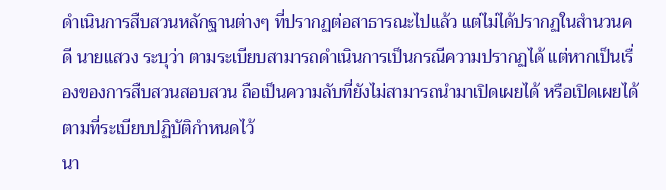ดำเนินการสืบสวนหลักฐานต่างๆ ที่ปรากฏต่อสาธารณะไปแล้ว แต่ไม่ได้ปรากฏในสำนวนคดี นายแสวง ระบุว่า ตามระเบียบสามารถดำเนินการเป็นกรณีความปรากฏได้ แต่หากเป็นเรื่องของการสืบสวนสอบสวน ถือเป็นความลับที่ยังไม่สามารถนำมาเปิดเผยได้ หรือเปิดเผยได้ตามที่ระเบียบปฏิบัติกำหนดไว้
นา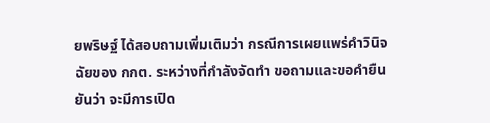ยพริษฐ์ ได้สอบถามเพิ่มเติมว่า กรณีการเผยแพร่คำวินิจฉัยของ กกต. ระหว่างที่กำลังจัดทำ ขอถามและขอคำยืนยันว่า จะมีการเปิด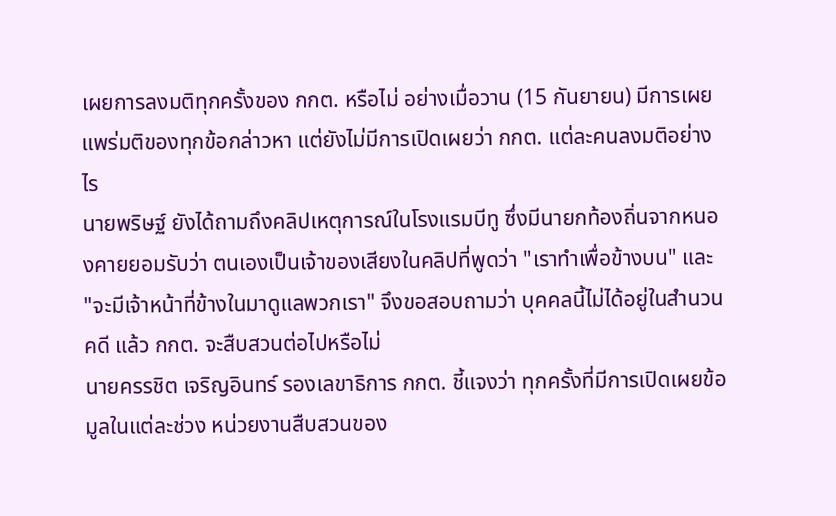เผยการลงมติทุกครั้งของ กกต. หรือไม่ อย่างเมื่อวาน (15 กันยายน) มีการเผยแพร่มติของทุกข้อกล่าวหา แต่ยังไม่มีการเปิดเผยว่า กกต. แต่ละคนลงมติอย่างไร
นายพริษฐ์ ยังได้ถามถึงคลิปเหตุการณ์ในโรงแรมบีทู ซึ่งมีนายกท้องถิ่นจากหนองคายยอมรับว่า ตนเองเป็นเจ้าของเสียงในคลิปที่พูดว่า "เราทำเพื่อข้างบน" และ "จะมีเจ้าหน้าที่ข้างในมาดูแลพวกเรา" จึงขอสอบถามว่า บุคคลนี้ไม่ได้อยู่ในสำนวนคดี แล้ว กกต. จะสืบสวนต่อไปหรือไม่
นายครรชิต เจริญอินทร์ รองเลขาธิการ กกต. ชี้แจงว่า ทุกครั้งที่มีการเปิดเผยข้อมูลในแต่ละช่วง หน่วยงานสืบสวนของ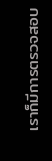เราก็มีการตรวจสอบ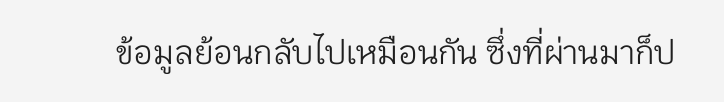ข้อมูลย้อนกลับไปเหมือนกัน ซึ่งที่ผ่านมาก็ป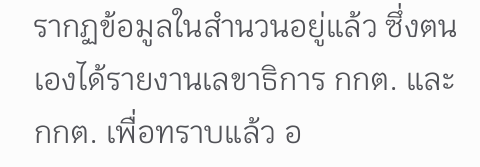รากฏข้อมูลในสำนวนอยู่แล้ว ซึ่งตนเองได้รายงานเลขาธิการ กกต. และ กกต. เพื่อทราบแล้ว อ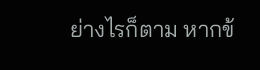ย่างไรก็ตาม หากข้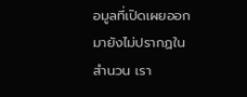อมูลที่เปิดเผยออกมายังไม่ปรากฏในสำนวน เรา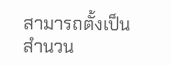สามารถตั้งเป็นสำนวน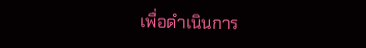เพื่อดำเนินการ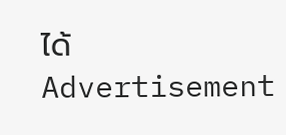ได้
Advertisement